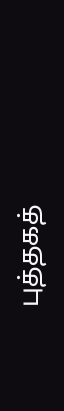புத்தகத்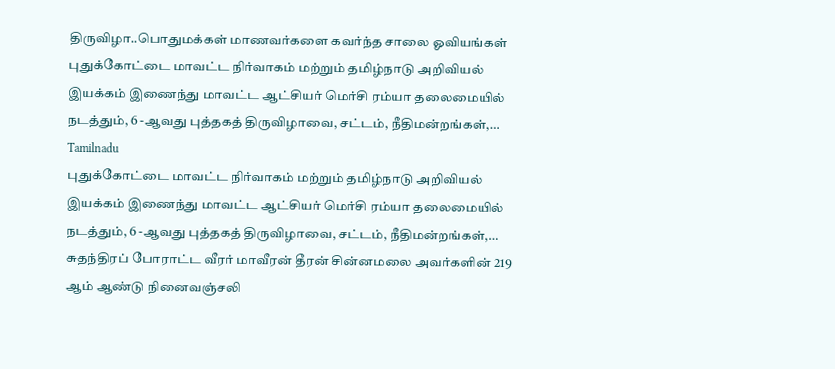திருவிழா..பொதுமக்கள் மாணவர்களை கவர்ந்த சாலை ஓவியங்கள்
புதுக்கோட்டை மாவட்ட நிர்வாகம் மற்றும் தமிழ்நாடு அறிவியல் இயக்கம் இணைந்து மாவட்ட ஆட்சியர் மெர்சி ரம்யா தலைமையில் நடத்தும், 6 -ஆவது புத்தகத் திருவிழாவை, சட்டம், நீதிமன்றங்கள்,…
Tamilnadu
புதுக்கோட்டை மாவட்ட நிர்வாகம் மற்றும் தமிழ்நாடு அறிவியல் இயக்கம் இணைந்து மாவட்ட ஆட்சியர் மெர்சி ரம்யா தலைமையில் நடத்தும், 6 -ஆவது புத்தகத் திருவிழாவை, சட்டம், நீதிமன்றங்கள்,…
சுதந்திரப் போராட்ட வீரர் மாவீரன் தீரன் சின்னமலை அவர்களின் 219 ஆம் ஆண்டு நினைவஞ்சலி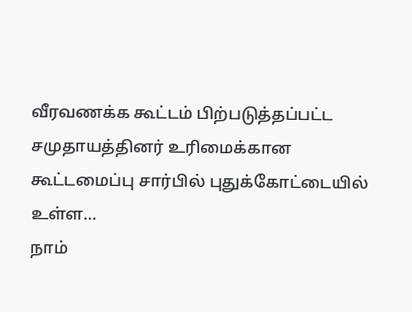வீரவணக்க கூட்டம் பிற்படுத்தப்பட்ட சமுதாயத்தினர் உரிமைக்கான கூட்டமைப்பு சார்பில் புதுக்கோட்டையில் உள்ள…
நாம்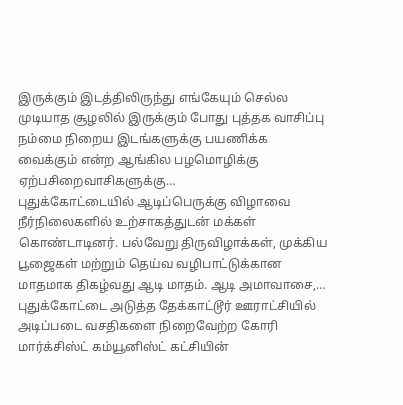இருக்கும் இடத்திலிருந்து எங்கேயும் செல்ல முடியாத சூழலில் இருக்கும் போது புத்தக வாசிப்பு நம்மை நிறைய இடங்களுக்கு பயணிக்க வைக்கும் என்ற ஆங்கில பழமொழிக்கு ஏற்பசிறைவாசிகளுக்கு…
புதுக்கோட்டையில் ஆடிப்பெருக்கு விழாவை நீர்நிலைகளில் உற்சாகத்துடன் மக்கள் கொண்டாடினர். பல்வேறு திருவிழாக்கள், முக்கிய பூஜைகள் மற்றும் தெய்வ வழிபாட்டுக்கான மாதமாக திகழ்வது ஆடி மாதம். ஆடி அமாவாசை,…
புதுக்கோட்டை அடுத்த தேக்காட்டூர் ஊராட்சியில் அடிப்படை வசதிகளை நிறைவேற்ற கோரி மார்க்சிஸ்ட் கம்யூனிஸ்ட் கட்சியின்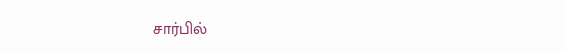சார்பில்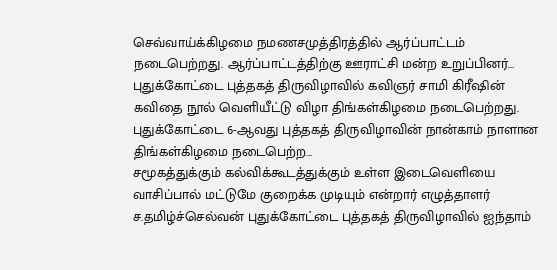செவ்வாய்க்கிழமை நமணசமுத்திரத்தில் ஆர்ப்பாட்டம் நடைபெற்றது. ஆர்ப்பாட்டத்திற்கு ஊராட்சி மன்ற உறுப்பினர்…
புதுக்கோட்டை புத்தகத் திருவிழாவில் கவிஞர் சாமி கிரீஷின் கவிதை நூல் வெளியீட்டு விழா திங்கள்கிழமை நடைபெற்றது. புதுக்கோட்டை 6-ஆவது புத்தகத் திருவிழாவின் நான்காம் நாளான திங்கள்கிழமை நடைபெற்ற…
சமூகத்துக்கும் கல்விக்கூடத்துக்கும் உள்ள இடைவெளியை வாசிப்பால் மட்டுமே குறைக்க முடியும் என்றார் எழுத்தாளர் ச.தமிழ்ச்செல்வன் புதுக்கோட்டை புத்தகத் திருவிழாவில் ஐந்தாம்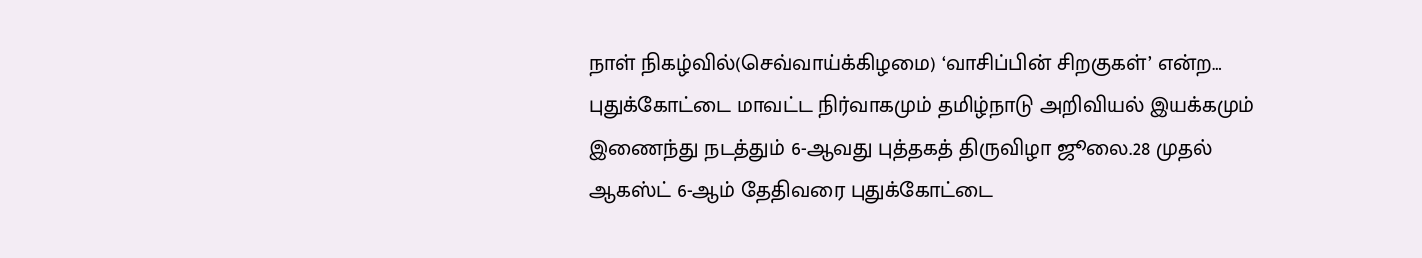நாள் நிகழ்வில்(செவ்வாய்க்கிழமை) ‘வாசிப்பின் சிறகுகள்’ என்ற…
புதுக்கோட்டை மாவட்ட நிர்வாகமும் தமிழ்நாடு அறிவியல் இயக்கமும் இணைந்து நடத்தும் 6-ஆவது புத்தகத் திருவிழா ஜூலை.28 முதல் ஆகஸ்ட் 6-ஆம் தேதிவரை புதுக்கோட்டை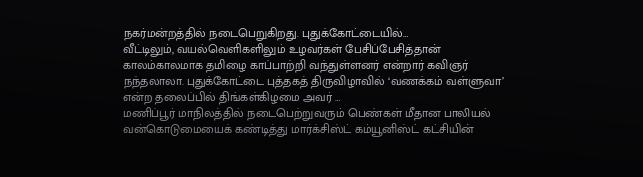நகர்மன்றத்தில் நடைபெறுகிறது. புதுக்கோட்டையில்…
வீட்டிலும், வயல்வெளிகளிலும் உழவர்கள் பேசிப்பேசித்தான் காலம்காலமாக தமிழை காப்பாற்றி வந்துள்ளனர் என்றார் கவிஞர் நந்தலாலா. புதுக்கோட்டை புத்தகத் திருவிழாவில் ‘வணக்கம் வள்ளுவா’ என்ற தலைப்பில் திங்கள்கிழமை அவர் …
மணிப்பூர் மாநிலத்தில் நடைபெற்றுவரும் பெண்கள் மீதான பாலியல் வன்கொடுமையைக் கண்டித்து மார்க்சிஸ்ட் கம்யூனிஸ்ட் கட்சியின்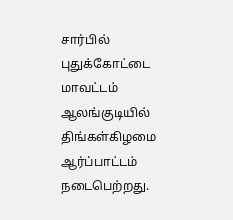சார்பில் புதுக்கோட்டை மாவட்டம் ஆலங்குடியில் திங்கள்கிழமை ஆர்ப்பாட்டம் நடைபெற்றது.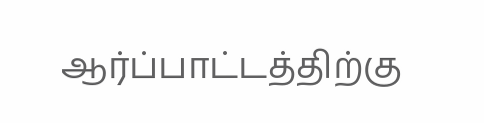ஆர்ப்பாட்டத்திற்கு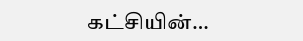கட்சியின்…